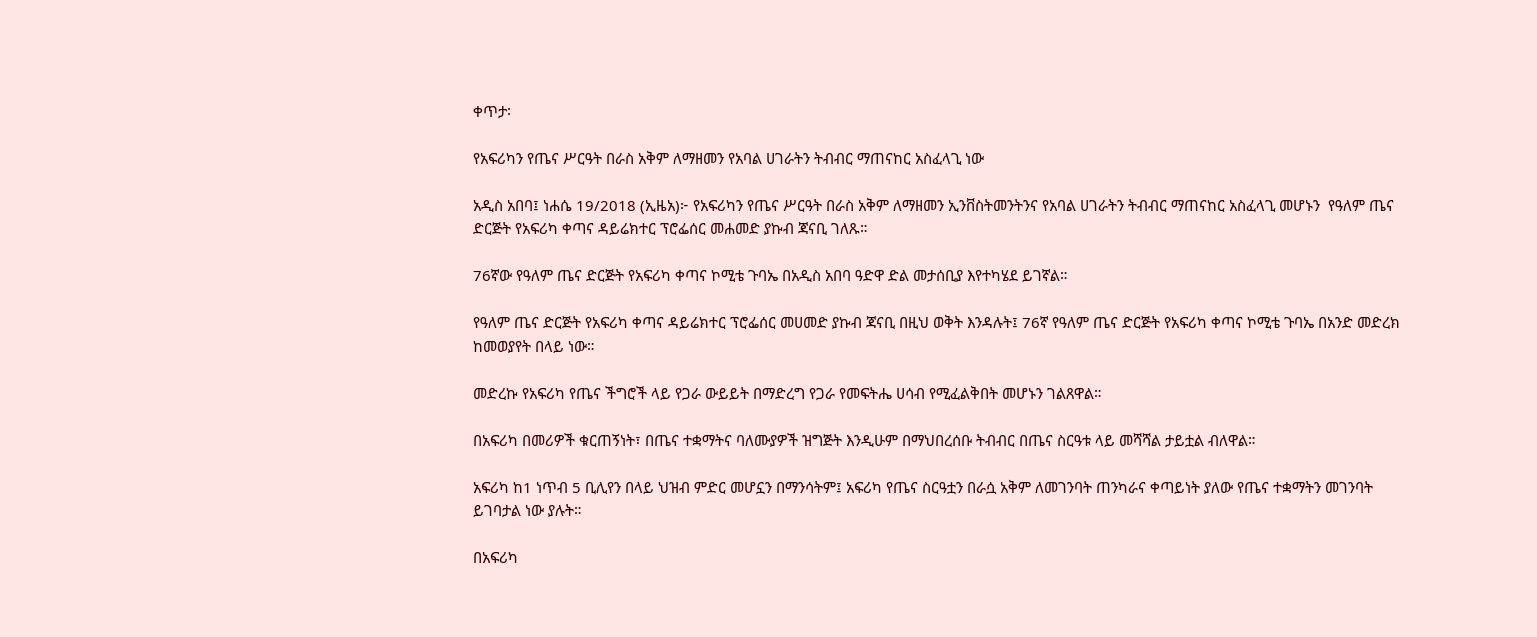ቀጥታ፡

የአፍሪካን የጤና ሥርዓት በራስ አቅም ለማዘመን የአባል ሀገራትን ትብብር ማጠናከር አስፈላጊ ነው

አዲስ አበባ፤ ነሐሴ 19/2018 (ኢዜአ)፦ የአፍሪካን የጤና ሥርዓት በራስ አቅም ለማዘመን ኢንቨስትመንትንና የአባል ሀገራትን ትብብር ማጠናከር አስፈላጊ መሆኑን  የዓለም ጤና ድርጅት የአፍሪካ ቀጣና ዳይሬክተር ፕሮፌሰር መሐመድ ያኩብ ጃናቢ ገለጹ።

76ኛው የዓለም ጤና ድርጅት የአፍሪካ ቀጣና ኮሚቴ ጉባኤ በአዲስ አበባ ዓድዋ ድል መታሰቢያ እየተካሄደ ይገኛል።

የዓለም ጤና ድርጅት የአፍሪካ ቀጣና ዳይሬክተር ፕሮፌሰር መሀመድ ያኩብ ጃናቢ በዚህ ወቅት እንዳሉት፤ 76ኛ የዓለም ጤና ድርጅት የአፍሪካ ቀጣና ኮሚቴ ጉባኤ በአንድ መድረክ ከመወያየት በላይ ነው።

መድረኩ የአፍሪካ የጤና ችግሮች ላይ የጋራ ውይይት በማድረግ የጋራ የመፍትሔ ሀሳብ የሚፈልቅበት መሆኑን ገልጸዋል።

በአፍሪካ በመሪዎች ቁርጠኝነት፣ በጤና ተቋማትና ባለሙያዎች ዝግጅት እንዲሁም በማህበረሰቡ ትብብር በጤና ስርዓቱ ላይ መሻሻል ታይቷል ብለዋል።

አፍሪካ ከ1 ነጥብ 5 ቢሊየን በላይ ህዝብ ምድር መሆኗን በማንሳትም፤ አፍሪካ የጤና ስርዓቷን በራሷ አቅም ለመገንባት ጠንካራና ቀጣይነት ያለው የጤና ተቋማትን መገንባት ይገባታል ነው ያሉት።

በአፍሪካ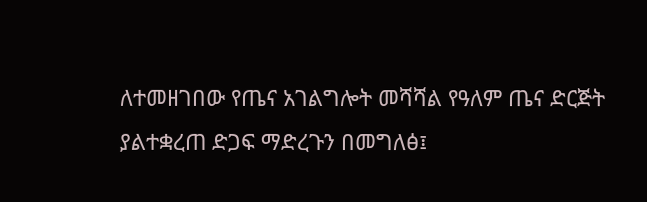ለተመዘገበው የጤና አገልግሎት መሻሻል የዓለም ጤና ድርጅት ያልተቋረጠ ድጋፍ ማድረጉን በመግለፅ፤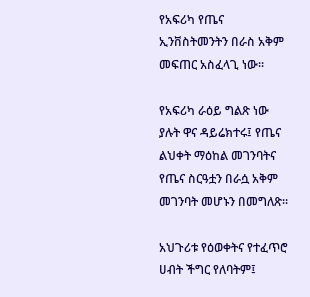የአፍሪካ የጤና ኢንቨስትመንትን በራስ አቅም መፍጠር አስፈላጊ ነው።

የአፍሪካ ራዕይ ግልጽ ነው ያሉት ዋና ዳይሬክተሩ፤ የጤና ልህቀት ማዕከል መገንባትና የጤና ስርዓቷን በራሷ አቅም መገንባት መሆኑን በመግለጽ።

አህጉሪቱ የዕወቀትና የተፈጥሮ ሀብት ችግር የለባትም፤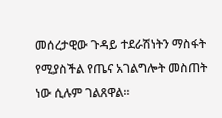መሰረታዊው ጉዳይ ተደራሽነትን ማስፋት የሚያስችል የጤና አገልግሎት መስጠት ነው ሲሉም ገልጸዋል።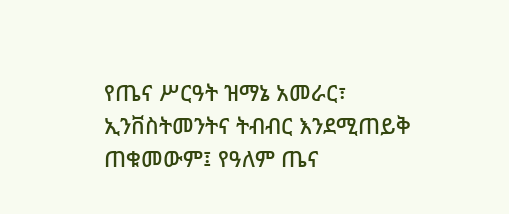የጤና ሥርዓት ዝማኔ አመራር፣ ኢንቨስትመንትና ትብብር እንደሚጠይቅ ጠቁመውም፤ የዓለም ጤና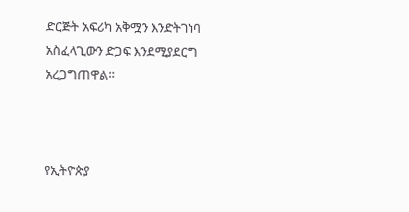ድርጅት አፍሪካ አቅሟን እንድትገነባ አስፈላጊውን ድጋፍ እንደሚያደርግ አረጋግጠዋል።



የኢትዮጵያ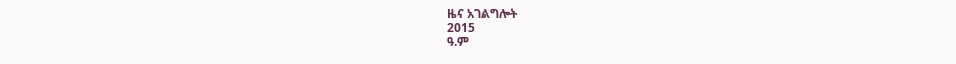ዜና አገልግሎት
2015
ዓ.ም